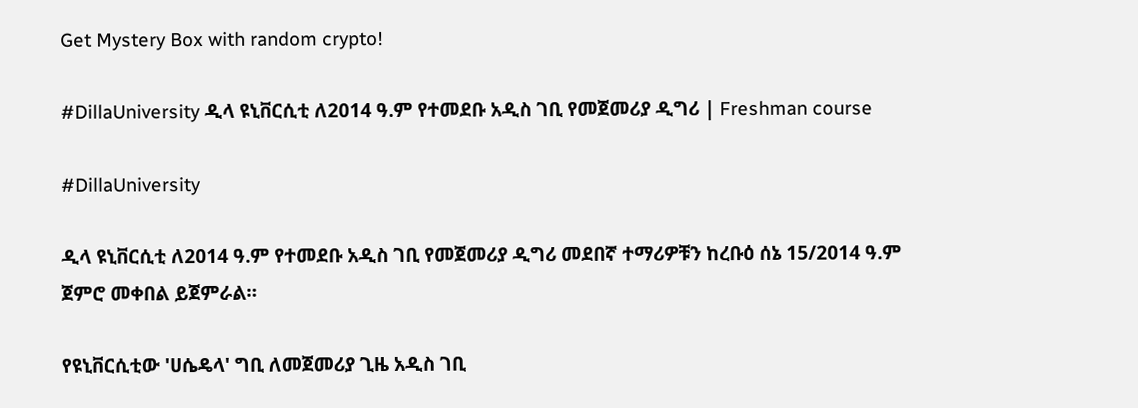Get Mystery Box with random crypto!

#DillaUniversity ዲላ ዩኒቨርሲቲ ለ2014 ዓ.ም የተመደቡ አዲስ ገቢ የመጀመሪያ ዲግሪ | Freshman course

#DillaUniversity

ዲላ ዩኒቨርሲቲ ለ2014 ዓ.ም የተመደቡ አዲስ ገቢ የመጀመሪያ ዲግሪ መደበኛ ተማሪዎቹን ከረቡዕ ሰኔ 15/2014 ዓ.ም ጀምሮ መቀበል ይጀምራል።

የዩኒቨርሲቲው 'ሀሴዴላ' ግቢ ለመጀመሪያ ጊዜ አዲስ ገቢ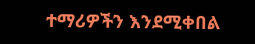ተማሪዎችን እንደሚቀበል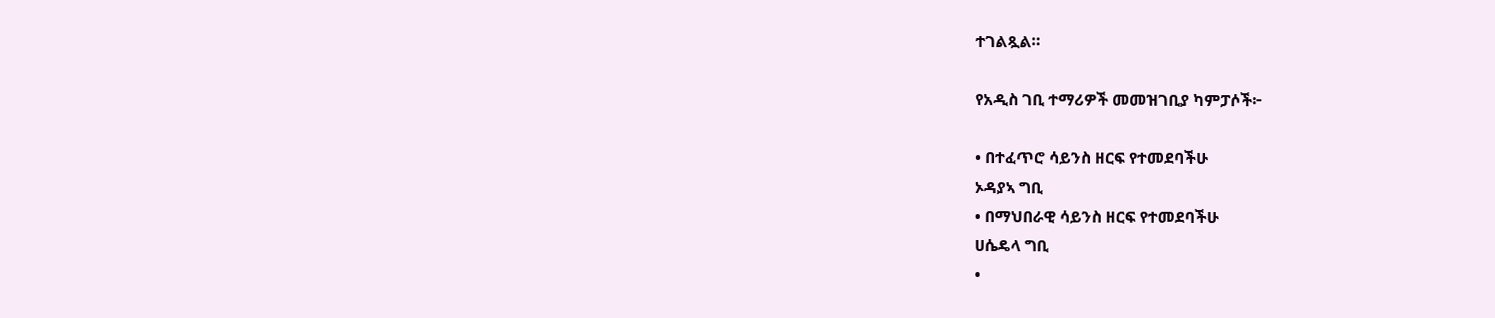ተገልጿል።

የአዲስ ገቢ ተማሪዎች መመዝገቢያ ካምፓሶች፦

• በተፈጥሮ ሳይንስ ዘርፍ የተመደባችሁ
ኦዳያኣ ግቢ
• በማህበራዊ ሳይንስ ዘርፍ የተመደባችሁ
ሀሴዴላ ግቢ
•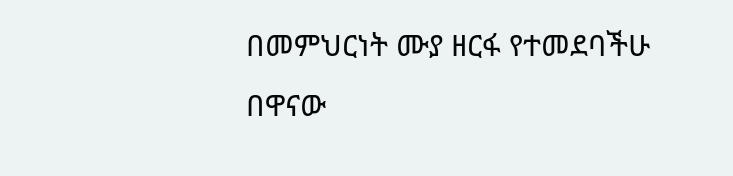በመምህርነት ሙያ ዘርፋ የተመደባችሁ
በዋናው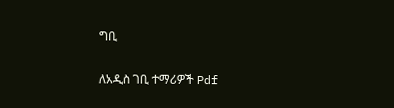ግቢ

ለአዲስ ገቢ ተማሪዎች Pdf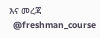እና መረጃ
  @freshman_course